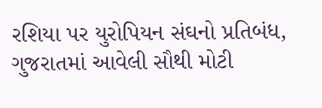રશિયા પર યુરોપિયન સંઘનો પ્રતિબંધ, ગુજરાતમાં આવેલી સૌથી મોટી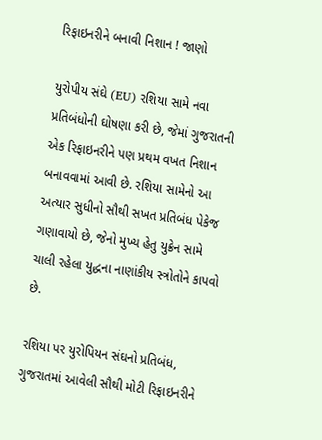રિફાઇનરીને બનાવી નિશાન ! જાણો

યુરોપીય સંઘે (EU) રશિયા સામે નવા પ્રતિબંધોની ઘોષણા કરી છે, જેમાં ગુજરાતની એક રિફાઇનરીને પણ પ્રથમ વખત નિશાન બનાવવામાં આવી છે. રશિયા સામેનો આ અત્યાર સુધીનો સૌથી સખત પ્રતિબંધ પેકેજ ગણાવાયો છે, જેનો મુખ્ય હેતુ યુક્રેન સામે ચાલી રહેલા યુદ્ધના નાણાંકીય સ્ત્રોતોને કાપવો છે.

રશિયા પર યુરોપિયન સંઘનો પ્રતિબંધ, ગુજરાતમાં આવેલી સૌથી મોટી રિફાઇનરીને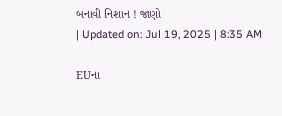બનાવી નિશાન ! જાણો
| Updated on: Jul 19, 2025 | 8:35 AM

EUના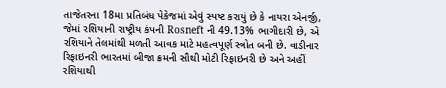તાજેતરના 18મા પ્રતિબંધ પેકેજમાં એવું સ્પષ્ટ કરાયું છે કે નાયરા એનર્જી, જેમાં રશિયાની રાષ્ટ્રીય કંપની Rosneft ની 49.13% ભાગીદારી છે, એ રશિયાને તેલમાંથી મળતી આવક માટે મહત્વપૂર્ણ સ્ત્રોત બની છે. વાડીનાર રિફાઇનરી ભારતમાં બીજા ક્રમની સૌથી મોટી રિફાઇનરી છે અને અહીં રશિયાથી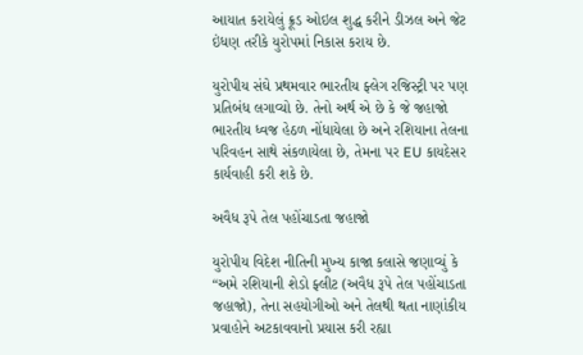આયાત કરાયેલું ક્રૂડ ઓઇલ શુદ્ધ કરીને ડીઝલ અને જેટ ઇંધણ તરીકે યુરોપમાં નિકાસ કરાય છે.

યુરોપીય સંઘે પ્રથમવાર ભારતીય ફ્લેગ રજિસ્ટ્રી પર પણ પ્રતિબંધ લગાવ્યો છે. તેનો અર્થ એ છે કે જે જહાજો ભારતીય ધ્વજ હેઠળ નોંધાયેલા છે અને રશિયાના તેલના પરિવહન સાથે સંકળાયેલા છે, તેમના પર EU કાયદેસર કાર્યવાહી કરી શકે છે.

અવૈધ રૂપે તેલ પહોંચાડતા જહાજો

યુરોપીય વિદેશ નીતિની મુખ્ય કાજા કલાસે જણાવ્યું કે “અમે રશિયાની શેડો ફ્લીટ (અવૈધ રૂપે તેલ પહોંચાડતા જહાજો), તેના સહયોગીઓ અને તેલથી થતા નાણાંકીય પ્રવાહોને અટકાવવાનો પ્રયાસ કરી રહ્યા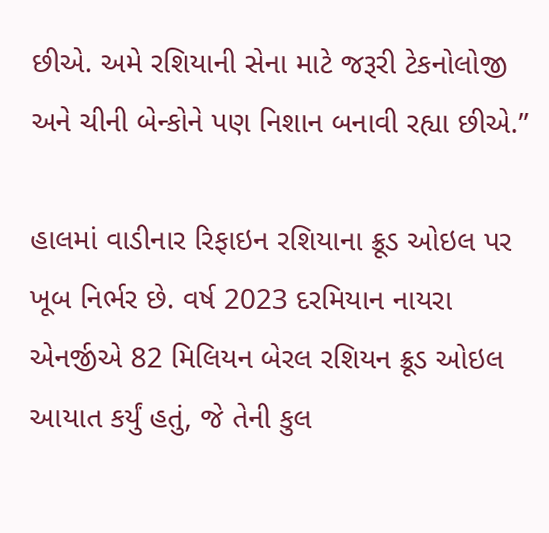છીએ. અમે રશિયાની સેના માટે જરૂરી ટેકનોલોજી અને ચીની બેન્કોને પણ નિશાન બનાવી રહ્યા છીએ.”

હાલમાં વાડીનાર રિફાઇન રશિયાના ક્રૂડ ઓઇલ પર ખૂબ નિર્ભર છે. વર્ષ 2023 દરમિયાન નાયરા એનર્જીએ 82 મિલિયન બેરલ રશિયન ક્રૂડ ઓઇલ આયાત કર્યું હતું, જે તેની કુલ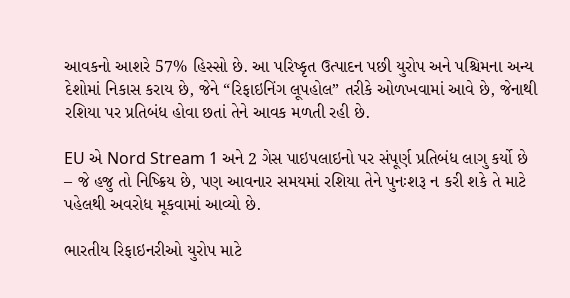આવકનો આશરે 57% હિસ્સો છે. આ પરિષ્કૃત ઉત્પાદન પછી યુરોપ અને પશ્ચિમના અન્ય દેશોમાં નિકાસ કરાય છે, જેને “રિફાઇનિંગ લૂપહોલ” તરીકે ઓળખવામાં આવે છે, જેનાથી રશિયા પર પ્રતિબંધ હોવા છતાં તેને આવક મળતી રહી છે.

EU એ Nord Stream 1 અને 2 ગેસ પાઇપલાઇનો પર સંપૂર્ણ પ્રતિબંધ લાગુ કર્યો છે – જે હજુ તો નિષ્ક્રિય છે, પણ આવનાર સમયમાં રશિયા તેને પુનઃશરૂ ન કરી શકે તે માટે પહેલથી અવરોધ મૂકવામાં આવ્યો છે.

ભારતીય રિફાઇનરીઓ યુરોપ માટે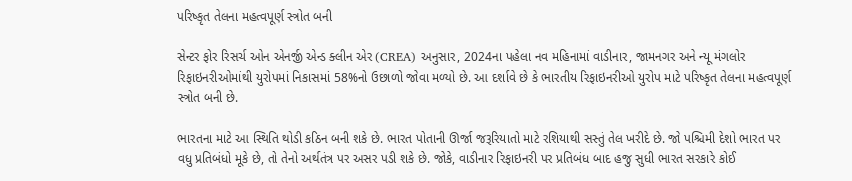પરિષ્કૃત તેલના મહત્વપૂર્ણ સ્ત્રોત બની

સેન્ટર ફોર રિસર્ચ ઓન એનર્જી એન્ડ ક્લીન એર (CREA) અનુસાર, 2024ના પહેલા નવ મહિનામાં વાડીનાર, જામનગર અને ન્યૂ મંગલોર રિફાઇનરીઓમાંથી યુરોપમાં નિકાસમાં 58%નો ઉછાળો જોવા મળ્યો છે. આ દર્શાવે છે કે ભારતીય રિફાઇનરીઓ યુરોપ માટે પરિષ્કૃત તેલના મહત્વપૂર્ણ સ્ત્રોત બની છે.

ભારતના માટે આ સ્થિતિ થોડી કઠિન બની શકે છે. ભારત પોતાની ઊર્જા જરૂરિયાતો માટે રશિયાથી સસ્તું તેલ ખરીદે છે. જો પશ્ચિમી દેશો ભારત પર વધુ પ્રતિબંધો મૂકે છે, તો તેનો અર્થતંત્ર પર અસર પડી શકે છે. જોકે, વાડીનાર રિફાઇનરી પર પ્રતિબંધ બાદ હજુ સુધી ભારત સરકારે કોઈ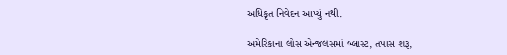અધિકૃત નિવેદન આપ્યું નથી.

અમેરિકાના લોસ એન્જલસમાં બ્લાસ્ટ, તપાસ શરૂ,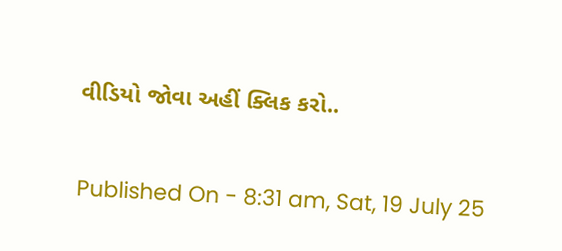વીડિયો જોવા અહીં ક્લિક કરો..

Published On - 8:31 am, Sat, 19 July 25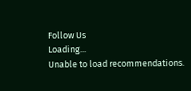Follow Us
Loading...
Unable to load recommendations.